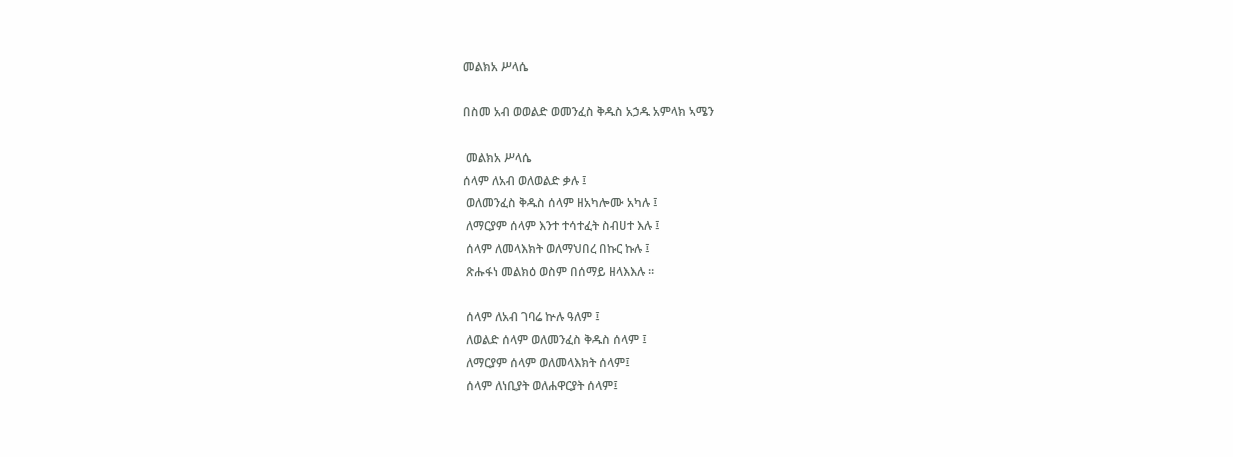መልክአ ሥላሴ

በስመ አብ ወወልድ ወመንፈስ ቅዱስ አኃዱ አምላክ ኣሜን

 መልክአ ሥላሴ
ሰላም ለአብ ወለወልድ ቃሉ ፤
 ወለመንፈስ ቅዱስ ሰላም ዘአካሎሙ አካሉ ፤
 ለማርያም ሰላም እንተ ተሳተፈት ስብሀተ እሉ ፤
 ሰላም ለመላእክት ወለማህበረ በኩር ኩሉ ፤
 ጽሑፋነ መልክዕ ወስም በሰማይ ዘላእእሉ ።

 ሰላም ለአብ ገባሬ ኵሉ ዓለም ፤
 ለወልድ ሰላም ወለመንፈስ ቅዱስ ሰላም ፤
 ለማርያም ሰላም ወለመላእክት ሰላም፤
 ሰላም ለነቢያት ወለሐዋርያት ሰላም፤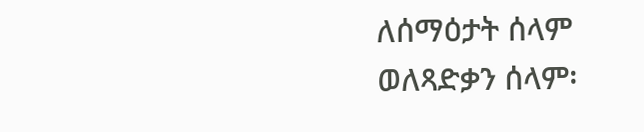ለሰማዕታት ሰላም ወለጻድቃን ሰላም፡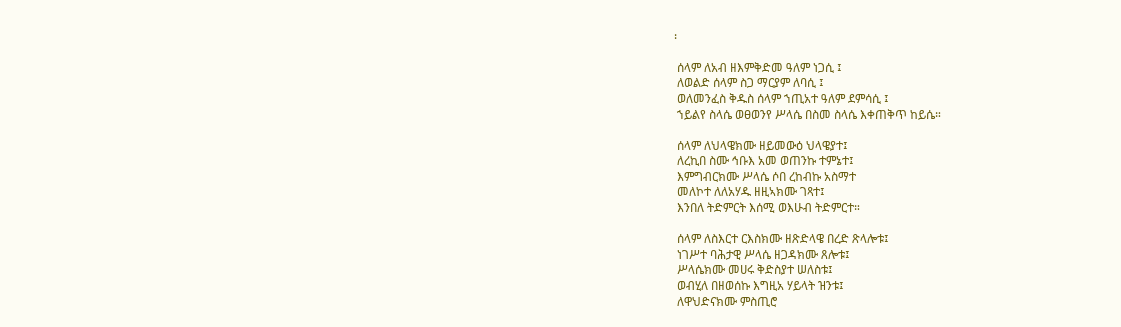፡

 ሰላም ለአብ ዘእምቅድመ ዓለም ነጋሲ ፤
 ለወልድ ሰላም ስጋ ማርያም ለባሲ ፤
 ወለመንፈስ ቅዱስ ሰላም ኀጢአተ ዓለም ደምሳሲ ፤
 ኀይልየ ስላሴ ወፀወንየ ሥላሴ በስመ ስላሴ እቀጠቅጥ ከይሴ።

 ሰላም ለህላዌክሙ ዘይመውዕ ህላዌያተ፤
 ለረኪበ ስሙ ኅቡእ አመ ወጠንኩ ተምኔተ፤
 እምግብርክሙ ሥላሴ ሶበ ረከብኩ አስማተ
 መለኮተ ለለአሃዱ ዘዚኣክሙ ገጻተ፤
 እንበለ ትድምርት እሰሚ ወእሁብ ትድምርተ።

 ሰላም ለስእርተ ርእስክሙ ዘጽድላዌ በረድ ጽላሎቱ፤
 ነገሥተ ባሕታዊ ሥላሴ ዘጋዳክሙ ጸሎቱ፤
 ሥላሴክሙ መሀሩ ቅድስያተ ሠለስቱ፤
 ወብሂለ በዘወሰኩ እግዚአ ሃይላት ዝንቱ፤
 ለዋህድናክሙ ምስጢሮ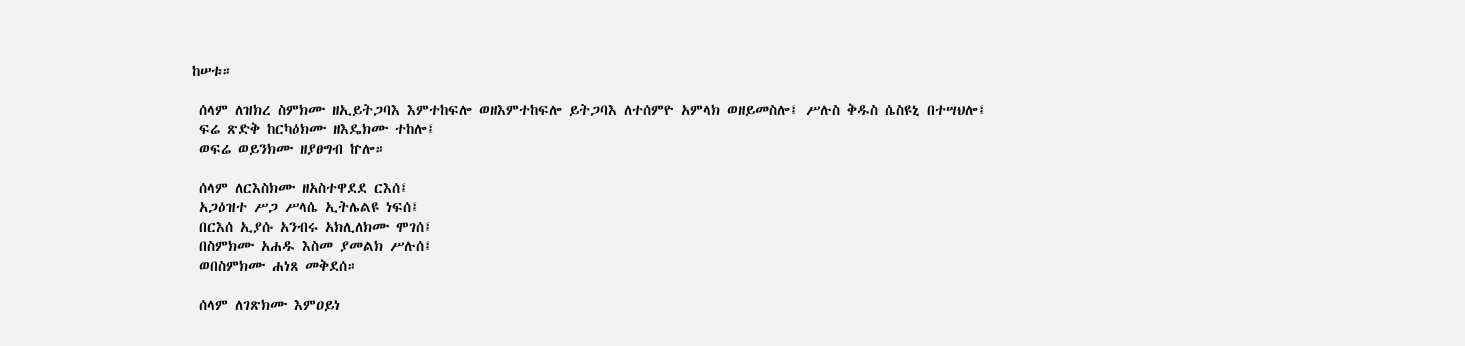ከሠቱ።

 ሰላም ለዝክረ ስምክሙ ዘኢይትጋባእ እምተከፍሎ ወዘእምተከፍሎ ይትጋባእ ለተሰምዮ አምላክ ወዘይመስሎ፤ ሥሉስ ቅዱስ ሴስዩኒ በተሣህሎ፤
 ፍሬ ጽድቅ ከርካዕክሙ ዘእዴክሙ ተከሎ፤
 ወፍሬ ወይንክሙ ዘያፀግብ ኵሎ።

 ሰላም ለርእስክሙ ዘአስተዋደደ ርእሰ፤
 አጋዕዝተ ሥጋ ሥላሴ ኢትሌልዩ ነፍሰ፤
 በርእሰ ኢያሱ አንብሩ አክሊለክሙ ሞገሰ፤
 በስምክሙ አሐዱ እስመ ያመልክ ሥሉሰ፤
 ወበስምክሙ ሐነጸ መቅደሰ።

 ሰላም ለገጽክሙ እምዐይነ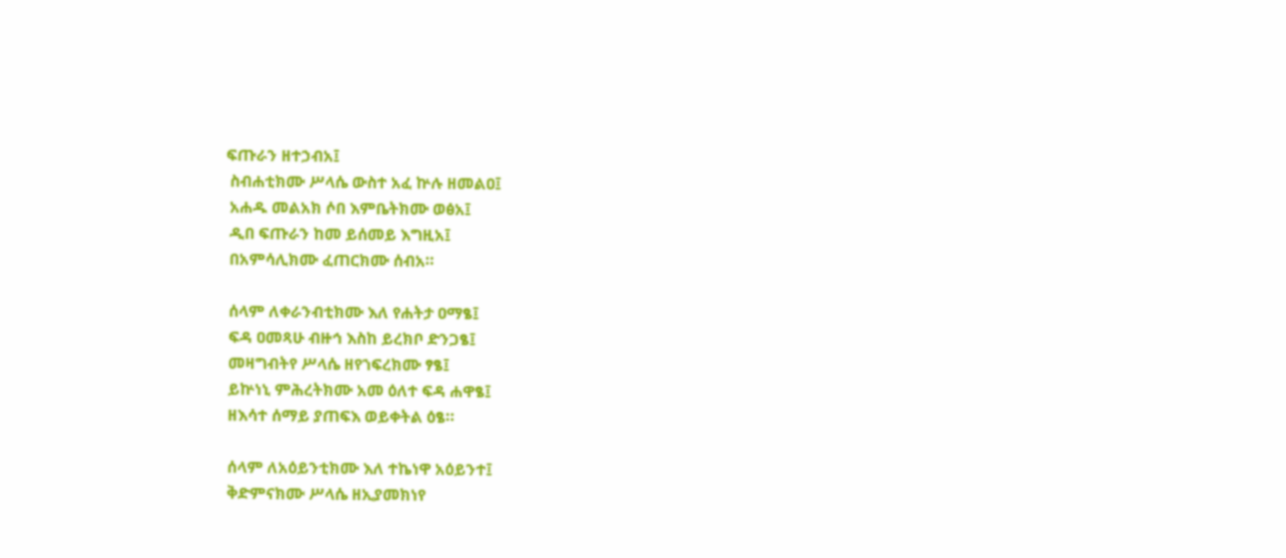ፍጡራን ዘተኃብአ፤
 ስብሐቲክሙ ሥላሴ ውስተ አፈ ኵሉ ዘመልዐ፤
 አሐዱ መልአክ ሶበ እምቤትክሙ ወፅአ፤
 ዲበ ፍጡራን ከመ ይሰመይ እግዚአ፤
 በአምሳሊክሙ ፈጠርክሙ ሰብአ።

 ሰላም ለቀራንብቲክሙ እለ የሐትታ ዐማፄ፤
 ፍዳ ዐመጻሁ ብዙኅ እስከ ይረክቦ ድንጋፄ፤
 መዛግብትየ ሥላሴ ዘየኀፍረክሙ ፃፄ፤
 ይኵነኒ ምሕረትክሙ አመ ዕለተ ፍዳ ሐዋፄ፤
 ዘእሳተ ሰማይ ያጠፍእ ወይቀትል ዕፄ።

 ሰላም ለአዕይንቲክሙ እለ ተኬነዋ አዕይንተ፤
 ቅድምናክሙ ሥላሴ ዘኢያመክነየ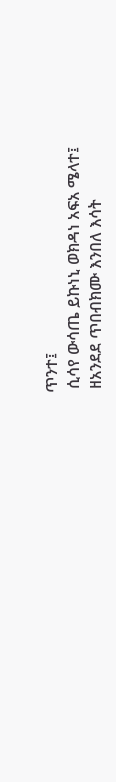ጥንተ፤
 ሲሳየ ውሳጤ ይኩነኒ ወክዳነ አፍአ ሜላተ፤
 ዘአንደደ ጥበብክሙ እንበለ እሳት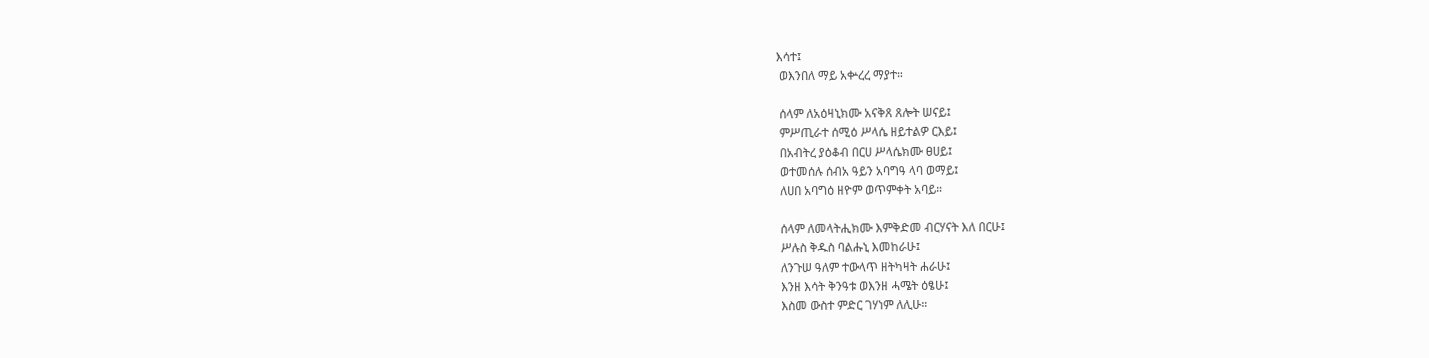እሳተ፤
 ወእንበለ ማይ አቍረረ ማያተ።

 ሰላም ለአዕዛኒክሙ አናቅጸ ጸሎት ሠናይ፤
 ምሥጢራተ ሰሚዕ ሥላሴ ዘይተልዎ ርእይ፤
 በአብትረ ያዕቆብ በርሀ ሥላሴክሙ ፀሀይ፤
 ወተመሰሉ ሰብአ ዓይን አባግዓ ላባ ወማይ፤
 ለሀበ አባግዕ ዘዮም ወጥምቀት አባይ።

 ሰላም ለመላትሒክሙ እምቅድመ ብርሃናት እለ በርሁ፤
 ሥሉስ ቅዱስ ባልሑኒ እመከራሁ፤
 ለንጉሠ ዓለም ተውላጥ ዘትካዛት ሐራሁ፤
 እንዘ እሳት ቅንዓቱ ወእንዘ ሓሜት ዕፄሁ፤
 እስመ ውስተ ምድር ገሃነም ለሊሁ።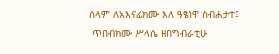ሰላም ለአእናፊክሙ እለ ዓፄነዋ ስብሐታተ፤
 ጥበብክሙ ሥላሴ ዘበግብራቲሁ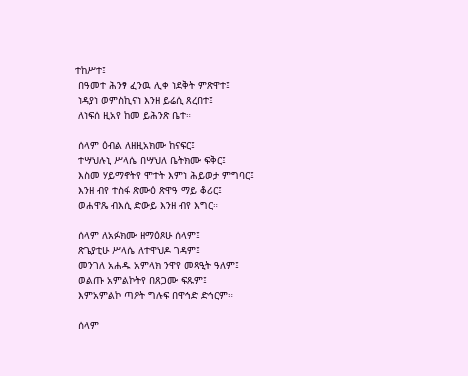ተከሥተ፤
 በዓመተ ሕንፃ ፈንዉ ሊቀ ነደቅት ምጽዋተ፤
 ነዳያነ ወምስኪናነ እንዘ ይሬሲ ጸረበተ፤
 ለነፍሰ ዚአየ ከመ ይሕንጽ ቤተ።

 ሰላም ዕብል ለዘዚአክሙ ከናፍር፤
 ተሣህሉኒ ሥላሴ በሣህለ ቤትክሙ ፍቅር፤
 እስመ ሃይማኖትየ ሞተት እምነ ሕይወታ ምግባር፤
 እንዘ ብየ ተስፋ ጽሙዕ ጽዋዓ ማይ ቆሪር፤
 ወሐዋጼ ብእሲ ድውይ እንዘ ብየ እግር።

 ሰላም ለአፉክሙ ዘማዕጾሁ ሰላም፤
 ጽጌያቲሁ ሥላሴ ለተዋህዶ ገዳም፤
 መንገለ አሐዱ አምላክ ንዋየ መጻዒት ዓለም፤
 ወልጡ አምልኮትየ በጸጋሙ ፍጹም፤
 እምአምልኮ ጣዖት ግሉፍ በዋኅድ ድኅርም።

 ሰላም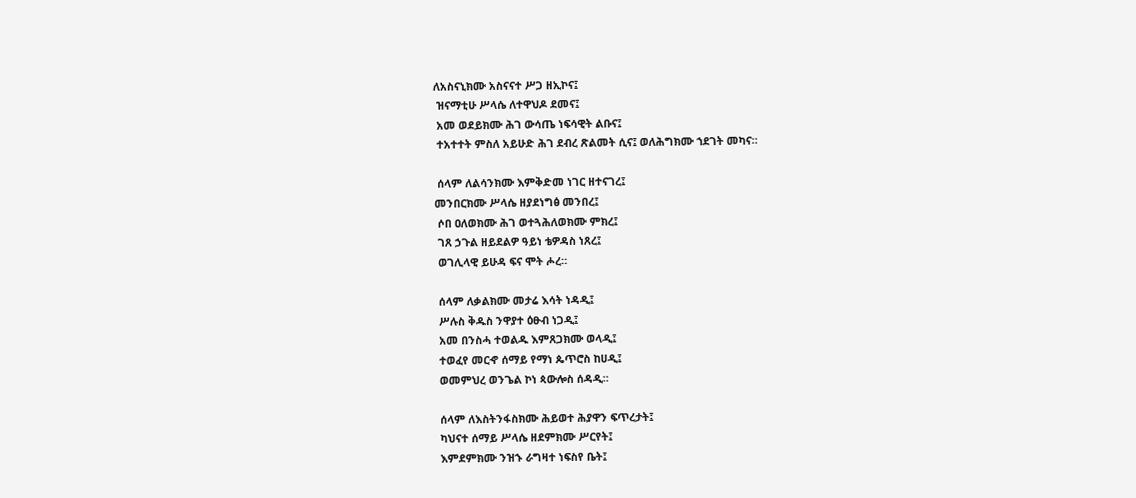ለአስናኒክሙ አስናናተ ሥጋ ዘኢኮና፤
 ዝናማቲሁ ሥላሴ ለተዋህዶ ደመና፤
 አመ ወደይክሙ ሕገ ውሳጤ ነፍሳዊት ልቡና፤
 ተአተተት ምስለ አይሁድ ሕገ ደብረ ጽልመት ሲና፤ ወለሕግክሙ ኀደገት መካና።

 ሰላም ለልሳንክሙ እምቅድመ ነገር ዘተናገረ፤
መንበርክሙ ሥላሴ ዘያደነግፅ መንበረ፤
 ሶበ ዐለወክሙ ሕገ ወተጓሕለወክሙ ምክረ፤
 ገጸ ኃጉል ዘይደልዎ ዓይነ ቴዎዳስ ነጸረ፤
 ወገሊላዊ ይሁዳ ፍና ሞት ሖረ።

 ሰላም ለቃልክሙ መታሬ እሳት ነዳዲ፤
 ሥሉስ ቅዱስ ንዋያተ ዕፁብ ነጋዲ፤
 አመ በንስሓ ተወልዱ እምጸጋክሙ ወላዲ፤
 ተወፈየ መርኆ ሰማይ የማነ ጴጥሮስ ከሀዲ፤
 ወመምህረ ወንጌል ኮነ ጳውሎስ ሰዳዲ።

 ሰላም ለእስትንፋስክሙ ሕይወተ ሕያዋን ፍጥረታት፤
 ካህናተ ሰማይ ሥላሴ ዘደምክሙ ሥርየት፤
 እምደምክሙ ንዝኁ ራግዛተ ነፍስየ ቤት፤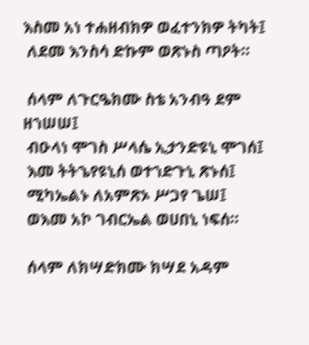እስመ አነ ተሐዘብክዎ ወፈተንክዎ ትካት፤
 ለደመ እንስሳ ድኩም ወጽኑስ ጣዖት።

 ሰላም ለጉርዔክሙ ስቴ አንብዓ ደም ዘኀሠሠ፤
 ብዑላነ ሞገስ ሥላሴ ኢታንድዩኒ ሞገሰ፤
 እመ ትትኄየዩኒሰ ወተኀድጉኒ ጽኑሰ፤
 ሚካኤልኑ ለአምጽኦ ሥጋየ ጌሠ፤
 ወእመ አኮ ገብርኤል ወሀበኒ ነፍሰ።

 ሰላም ለክሣድክሙ ክሣደ አዳም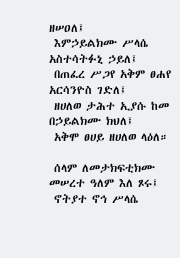ዘሠዐለ፤
 እምኃይልክሙ ሥላሴ አስተሳትፉኒ ኃይለ፤
 በጠፈረ ሥጋየ አቅም ፀሐየ አርሳንዮስ ገድለ፤
 ዘሀለወ ታሕተ ኢያሱ ከመ በኃይልክሙ ክህለ፤
 አቅሞ ፀሀይ ዘሀለወ ላዕለ።

 ሰላም ለመታክፍቲክሙ መሠረተ ዓለም እለ ጾሩ፤
 ኖትያተ ኖኅ ሥላሴ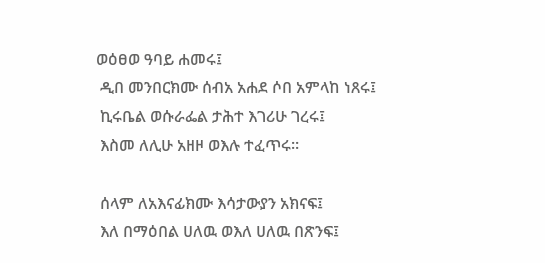ወዕፀወ ዓባይ ሐመሩ፤
 ዲበ መንበርክሙ ሰብአ አሐደ ሶበ አምላከ ነጸሩ፤
 ኪሩቤል ወሱራፌል ታሕተ እገሪሁ ገረሩ፤
 እስመ ለሊሁ አዘዞ ወእሉ ተፈጥሩ።

 ሰላም ለአእናፊክሙ እሳታውያን አክናፍ፤
 እለ በማዕበል ሀለዉ ወእለ ሀለዉ በጽንፍ፤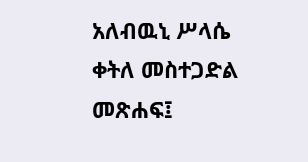አለብዉኒ ሥላሴ ቀትለ መስተጋድል መጽሐፍ፤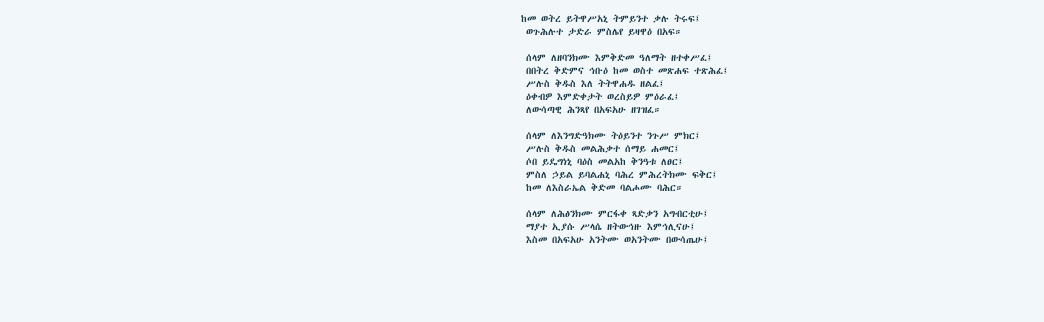ከመ ወትረ ይትዋሥአኒ ትምይንተ ቃሉ ትሩፍ፤
 ወጉሕሉተ ታድራ ምስሌየ ይዛዋዕ በአፍ።

 ሰላም ለዘባንክሙ እምቅድመ ዓለማት ዘተቀሥፈ፤
 በበትረ ቅድምና ኅቡዕ ከመ ወስተ መጽሐፍ ተጽሕፈ፤
 ሥሉስ ቅዱስ እለ ትትዋሐዱ ዘልፈ፤
 ዕቀብዎ እምድቀታት ወረስይዎ ምዕራፈ፤
 ለውሳጣዊ ሕንጻየ በአፍአሁ ዘገዝፈ።

 ሰላም ለእንግድዓክሙ ትዕይንተ ንጉሥ ምክር፤
 ሥሉስ ቅዱስ መልሕቃተ ሰማይ ሐመር፤
 ሶበ ይዴግነኒ ባዕስ መልአከ ቅንዓቱ ለፀር፤
 ምስለ ኃይል ይባልሐኒ ባሕረ ምሕረትክሙ ፍቅር፤
 ከመ ለእስራኤል ቅድመ ባልሖሙ ባሕር።

 ሰላም ለሕፅንክሙ ምርፋቀ ጻድቃን አግብርቲሁ፤
 ማያተ ኢያሱ ሥላሴ ዘትውኅዙ እምኅሊናሁ፤
 እስመ በአፍአሁ አንትሙ ወአንትሙ በውሳጤሁ፤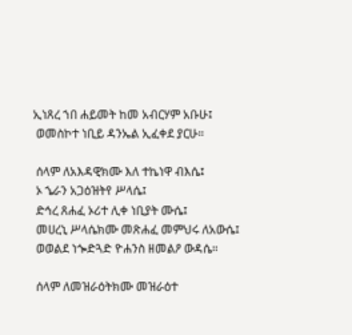ኢነጸረ ኀበ ሐይመት ከመ አብርሃም አቡሁ፤
 ወመስኮተ ነቢይ ዳንኤል ኢፈቀደ ያርሁ።

 ሰላም ለአእዳዊክሙ እለ ተኬነዋ ብእሴ፤
 ኦ ኄራን አጋዕዝትየ ሥላሴ፤
 ድኅረ ጸሐፈ ኦሪተ ሊቀ ነቢያት ሙሴ፤
 መሀረኒ ሥላሴክሙ መጽሐፈ መምህሩ ለአውሴ፤
 ወወልደ ነጐድጓድ ዮሐንስ ዘመልዖ ውዳሴ።

 ሰላም ለመዝራዕትክሙ መዝራዕተ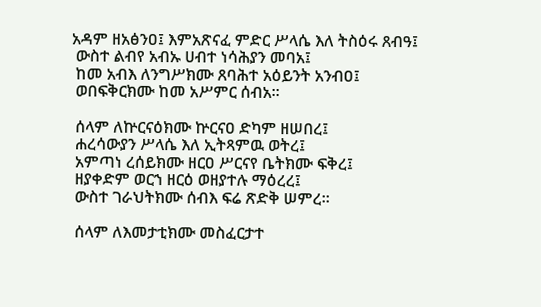አዳም ዘአፅንዐ፤ እምአጽናፈ ምድር ሥላሴ እለ ትስዕሩ ጸብዓ፤
 ውስተ ልብየ አብኡ ሀብተ ነሳሕያን መባአ፤
 ከመ አብእ ለንግሥክሙ ጸባሕተ አዕይንት አንብዐ፤
 ወበፍቅርክሙ ከመ አሥምር ሰብአ።

 ሰላም ለኵርናዕክሙ ኵርናዐ ድካም ዘሠበረ፤
 ሐረሳውያን ሥላሴ እለ ኢትጻምዉ ወትረ፤
 አምጣነ ረሰይክሙ ዘርዐ ሥርናየ ቤትክሙ ፍቅረ፤
 ዘያቀድም ወርኀ ዘርዕ ወዘያተሉ ማዕረረ፤
 ውስተ ገራህትክሙ ሰብእ ፍሬ ጽድቅ ሠምረ።

 ሰላም ለእመታቲክሙ መስፈርታተ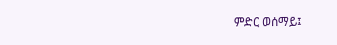ምድር ወሰማይ፤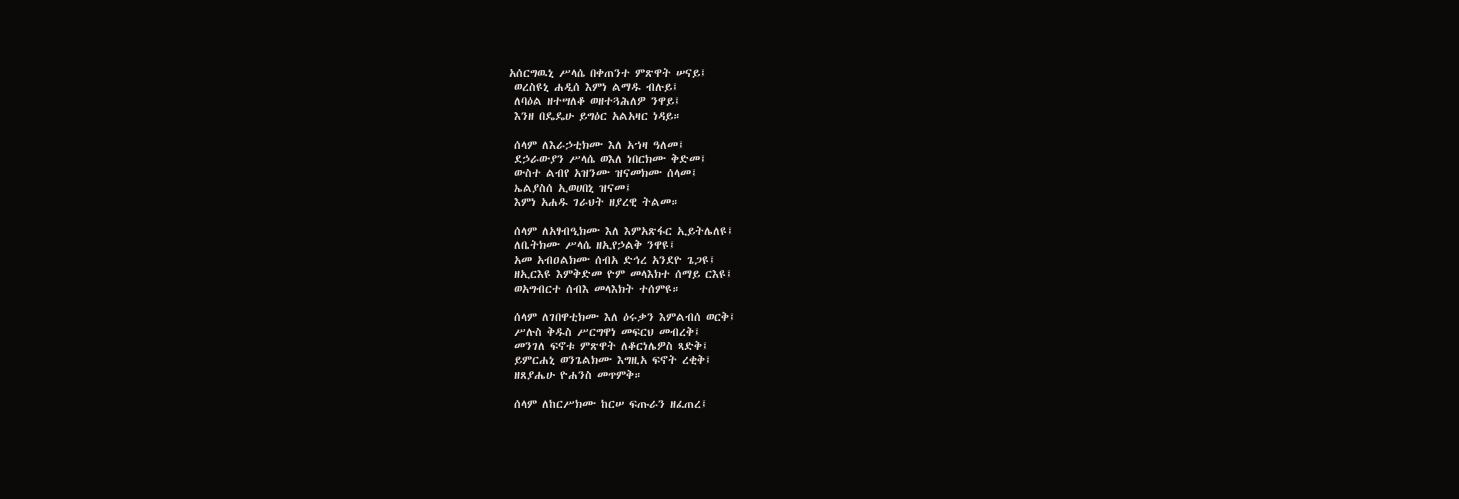አሰርግዉኒ ሥላሴ በቀጠንተ ምጽዋት ሠናይ፤
 ወረስዩኒ ሐዲሰ እምነ ልማዱ ብሉይ፤
 ለባዕል ዘተሣለቆ ወዘተጓሕለዎ ንዋይ፤
 እንዘ በዴዴሁ ይግዕር አልአዛር ነዳይ።

 ሰላም ለእራኃቲክሙ እለ አኀዛ ዓለመ፤
 ደኃራውያን ሥላሴ ወእለ ነበርክሙ ቅድመ፤
 ውስተ ልብየ አዝንሙ ዝናመክሙ ሰላመ፤
 ኤልያስሰ ኢወሀበኒ ዝናመ፤
 እምነ አሐዱ ገራህት ዘያረዊ ትልመ።

 ሰላም ለአፃብዒክሙ እለ እምአጽፋር ኢይትሌለዩ፤
 ለቤትክሙ ሥላሴ ዘኢየኃልቅ ንዋዩ፤
 አመ አብዐልክሙ ሰብአ ድኅረ አንደዮ ጌጋዩ፤
 ዘኢርእዩ እምቅድመ ዮም መላእክተ ሰማይ ርእዩ፤
 ወአግብርተ ሰብእ መላእክት ተሰምዩ።

 ሰላም ለገበዋቲክሙ እለ ዕሩቃን እምልብሰ ወርቅ፤
 ሥሉስ ቅዱስ ሥርግዋነ መፍርህ መብረቅ፤
 መንገለ ፍኖቱ ምጽዋት ለቆርነሌዎስ ጻድቅ፤
 ይምርሐኒ ወንጌልክሙ እግዚአ ፍኖት ረቂቅ፤
 ዘጸያሔሁ ዮሐንስ መጥምቅ።

 ሰላም ለከርሥክሙ ከርሠ ፍጡራን ዘፈጠረ፤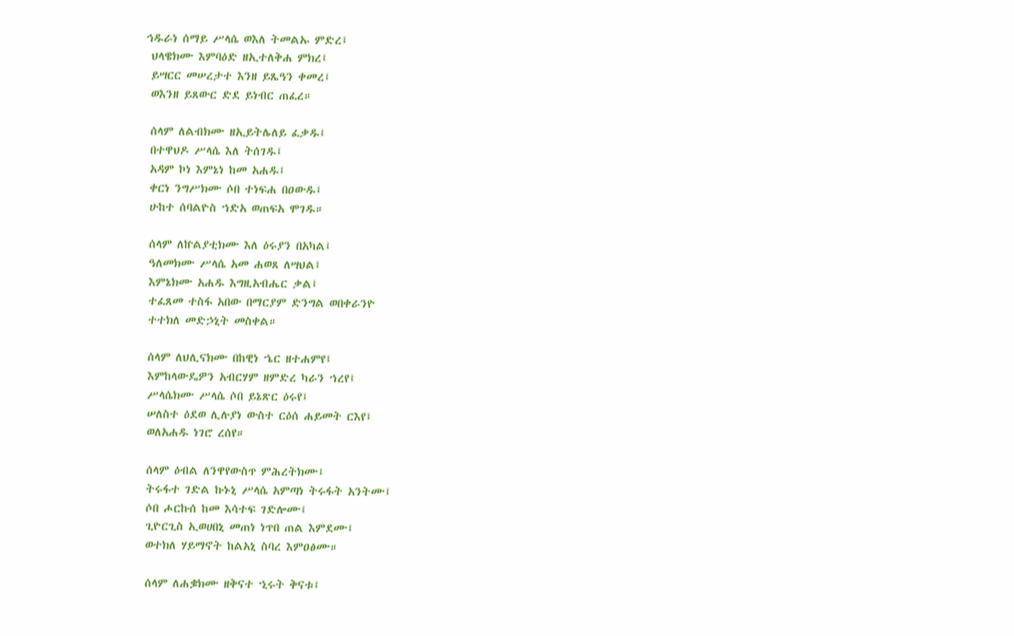ኅዱራነ ሰማይ ሥላሴ ወእለ ትመልኡ ምድረ፤
 ህላዌክሙ እምባዕድ ዘኢተለቅሐ ምክረ፤
 ይሣርር መሠረታተ እንዘ ይጼዓን ቀመረ፤
 ወእንዘ ይጸውር ድደ ይነብር ጠፈረ።

 ሰላም ለልብክሙ ዘኢይትሌለይ ፈቃዱ፤
 በተዋህዶ ሥላሴ እለ ትሰገዱ፤
 አዳም ኮነ እምኔነ ከመ አሐዱ፤
 ቀርነ ንግሥክሙ ሶበ ተነፍሐ በዐውዱ፤
 ሁከተ ሰባልዮስ ኀድአ ወጠፍአ ሞገዱ።

 ሰላም ለኵልያቲክሙ እለ ዕሩያን በአካል፤
 ዓለመክሙ ሥላሴ አመ ሐወጸ ለሣህል፤
 እምኔክሙ አሐዱ እግዚአብሔር ቃል፤
 ተፈጸመ ተስፋ አበው በማርያም ድንግል ወበቀራንዮ
 ተተክለ መድኃኒት መስቀል።

 ሰላም ለህሊናክሙ በከዊነ ኄር ዘተሐምየ፤
 እምከላውዴዎን አብርሃም ዘምድረ ካራን ኀረየ፤
 ሥላሴክሙ ሥላሴ ሶበ ይኔጽር ዕሩየ፤
 ሠለስተ ዕደወ ሊሉያነ ውስተ ርዕሰ ሐይመት ርእየ፤
 ወለአሐዱ ነገሮ ረሰየ።

 ሰላም ዕብል ለንዋየውስጥ ምሕረትክሙ፤
 ትሩፋተ ገድል ኩኑኒ ሥላሴ አምጣነ ትሩፋት አንትሙ፤
 ሶበ ሖርኩሰ ከመ እሳተፍ ገድሎሙ፤
 ጊዮርጊስ ኢወሀበኒ መጠነ ነጥበ ጠል እምደሙ፤
 ወተክለ ሃይማኖት ከልአኒ ስባረ እምዐፅሙ።

 ሰላም ለሐቌክሙ ዘቅናተ ኂሩት ቅናቱ፤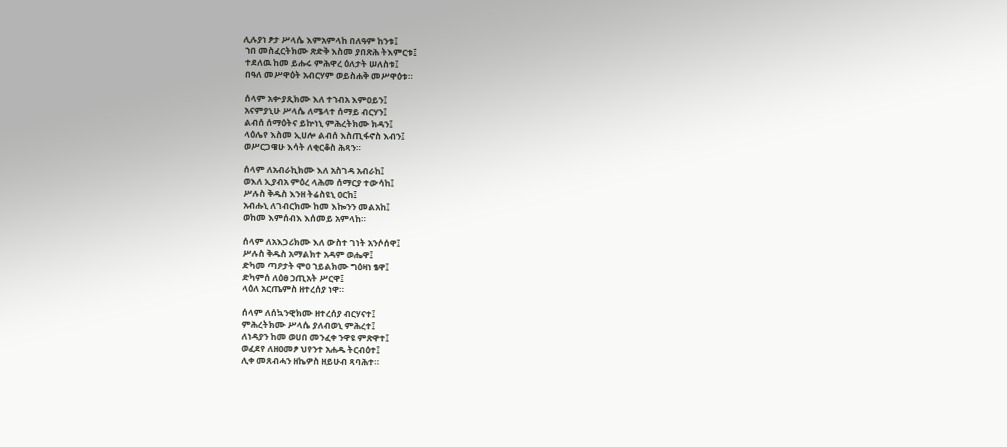ሊሉያነ ፆታ ሥላሴ እምአምላከ በለዓም ከንቱ፤
 ኀበ መስፈርትክሙ ጽድቅ እስመ ያበጽሕ ትእምርቱ፤
 ተደለዉ ከመ ይሑሩ ምሕዋረ ዕለታት ሠለስቱ፤
 በዓለ መሥዋዕት አብርሃም ወይስሐቅ መሥዋዕቱ።

 ሰላም አቍያጺክሙ እለ ተኀብአ እምዐይን፤
 አናምያኒሁ ሥላሴ ለሜላተ ሰማይ ብርሃን፤
 ልብሰ ሰማዕትና ይኵነኒ ምሕረትክሙ ክዳን፤
 ላዕሌየ እስመ ኢሀሎ ልብሰ እስጢፋኖስ እብን፤
 ወሥርጋዌሁ እሳት ለቂርቆስ ሕጻን።

 ሰላም ለአብራኪክሙ እለ አስገዳ አብራከ፤
 ወእለ ኢያብአ ምዕረ ላሕመ ሰማርያ ተውሳከ፤
 ሥሉስ ቅዱስ እንዘ ትሬስዩኒ ዐርከ፤
 አብሑኒ ለገብርክሙ ከመ እኰንን መልአከ፤
 ወከመ እምሰብእ እሰመይ አምላከ።

 ሰላም ለአእጋሪክሙ እለ ውስተ ገነት አንሶሰዋ፤
 ሥሉስ ቅዱስ አማልክተ አዳም ወሔዋ፤
 ድካመ ጣዖታት ሞዐ ኀይልክሙ ግዕዛነ ፄዋ፤
 ድካምሰ ለዕፀ ኃጢአት ሥርዋ፤
 ላዕለ አርጤምስ ዘተረሰያ ነዋ።

 ሰላም ለሰኳንዊክሙ ዘተረሰያ ብርሃናተ፤
 ምሕረትክሙ ሥላሴ ያለብወኒ ምሕረተ፤
 ለነዳያን ከመ ወሀበ መንፈቀ ንዋዩ ምጽዋተ፤
 ወፈደየ ለዘዐመፆ ህየንተ አሐዱ ትርብዕተ፤
 ሊቀ መጸብሓን ዘኬዎስ ዘይሁብ ጻባሕተ።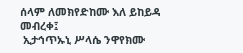ሰላም ለመክየድከሙ እለ ይከይዳ መብረቀ፤
 ኢታኅጥኡኒ ሥላሴ ንዋየክሙ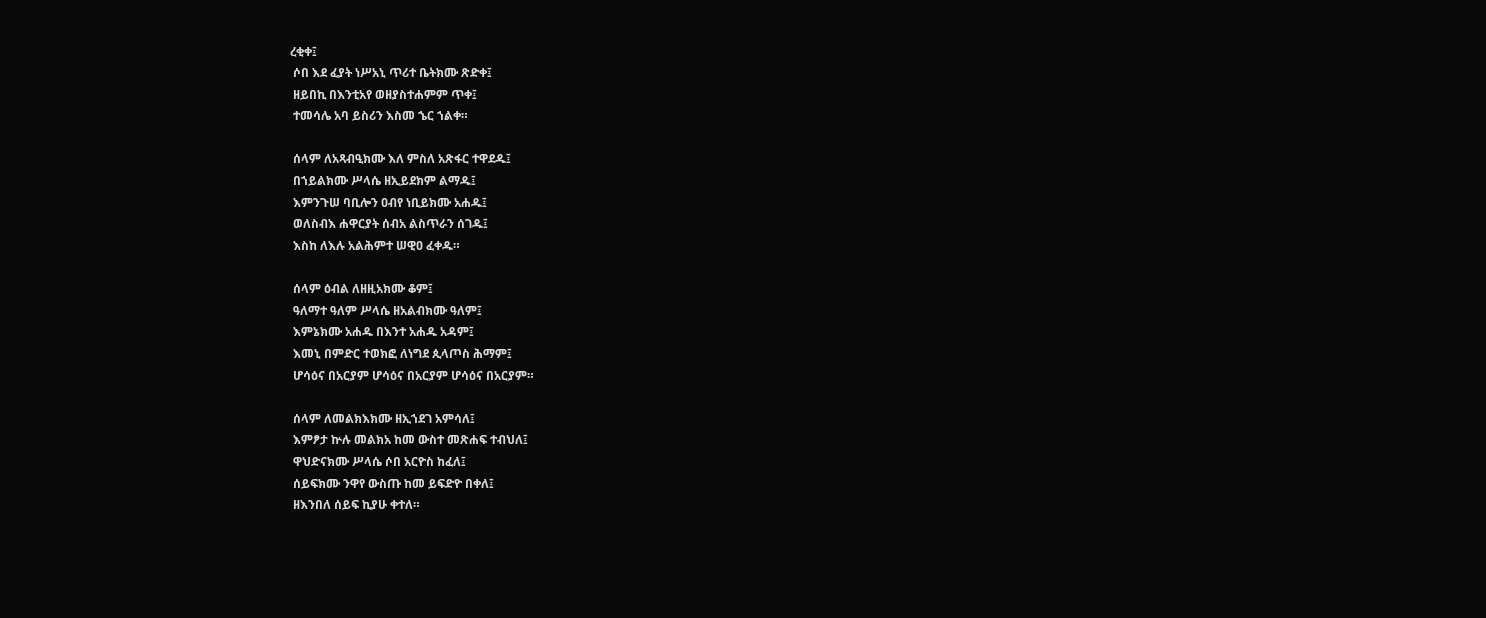ረቂቀ፤
 ሶበ እደ ፈያት ነሥአኒ ጥሪተ ቤትክሙ ጽድቀ፤
 ዘይበኪ በእንቲአየ ወዘያስተሐምም ጥቀ፤
 ተመሳሌ አባ ይስሪን እስመ ኄር ኀልቀ።

 ሰላም ለአጻብዒክሙ እለ ምስለ አጽፋር ተዋደዱ፤
 በኀይልክሙ ሥላሴ ዘኢይደክም ልማዱ፤
 እምንጉሠ ባቢሎን ዐብየ ነቢይክሙ አሐዱ፤
 ወለስብእ ሐዋርያት ሰብአ ልስጥራን ሰገዱ፤
 እስከ ለእሉ አልሕምተ ሠዊዐ ፈቀዱ።

 ሰላም ዕብል ለዘዚአክሙ ቆም፤
 ዓለማተ ዓለም ሥላሴ ዘአልብክሙ ዓለም፤
 እምኔክሙ አሐዱ በእንተ አሐዱ አዳም፤
 እመኒ በምድር ተወክፎ ለነግደ ጲላጦስ ሕማም፤
 ሆሳዕና በአርያም ሆሳዕና በአርያም ሆሳዕና በአርያም።

 ሰላም ለመልክእክሙ ዘኢኀደገ አምሳለ፤
 እምፆታ ኵሉ መልክአ ከመ ውስተ መጽሐፍ ተብህለ፤
 ዋህድናክሙ ሥላሴ ሶበ አርዮስ ከፈለ፤
 ሰይፍክሙ ንዋየ ውስጡ ከመ ይፍድዮ በቀለ፤
 ዘእንበለ ሰይፍ ኪያሁ ቀተለ።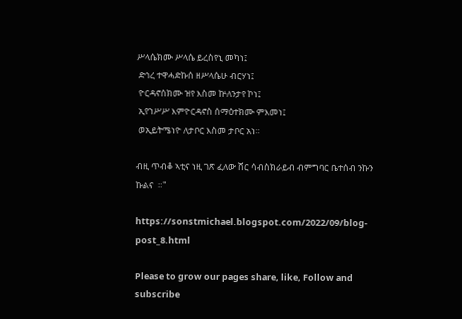ሥላሴክሙ ሥላሴ ይረስየኒ መካነ፤
 ድኅረ ተዋሓድኩሰ ዘሥላሴሁ ብርሃነ፤
 ዮርዳኖሰክሙ ዝየ እስመ ኵለንታየ ኮነ፤
 ኢየኀሥሥ እምዮርዳኖስ ሰማዕተክሙ ምእመነ፤
 ወኢይትሜነዮ ለታቦር እስመ ታቦር አነ።

ብዚ ጥብቆ ኣቲና ነዚ ገጽ ፈለው ሸር ሳብስክራይብ ብምግባር ቤተሰብ ንኩን ኩልና  ።"

https://sonstmichael.blogspot.com/2022/09/blog-post_8.html

Please to grow our pages share, like, Follow and subscribe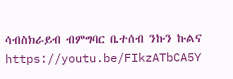ሳብስክራይብ ብምግባር ቤተሰብ ንኩን ኩልና https://youtu.be/FIkzATbCA5Y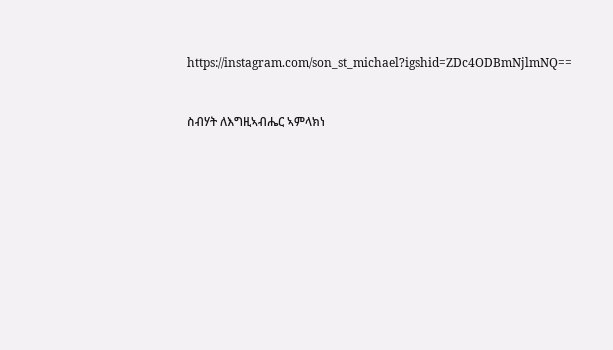https://instagram.com/son_st_michael?igshid=ZDc4ODBmNjlmNQ==


ስብሃት ለእግዚኣብሔር ኣምላክነ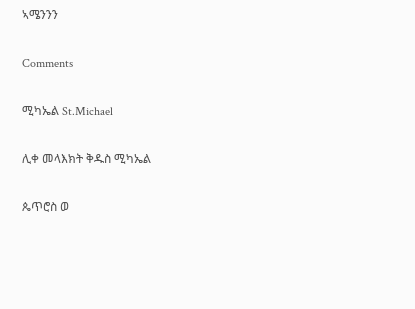ኣሜንንን

Comments

ሚካኤል St.Michael

ሊቀ መላእክት ቅዱስ ሚካኤል

ጴጥሮስ ወ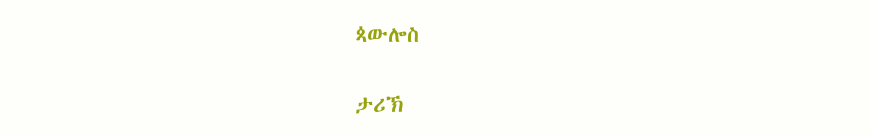ጳውሎስ

ታሪኽ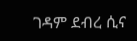ገዳም ደብረ ሲና